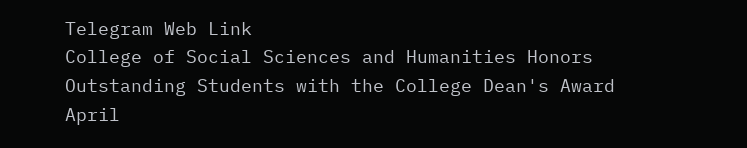Telegram Web Link
College of Social Sciences and Humanities Honors Outstanding Students with the College Dean's Award
April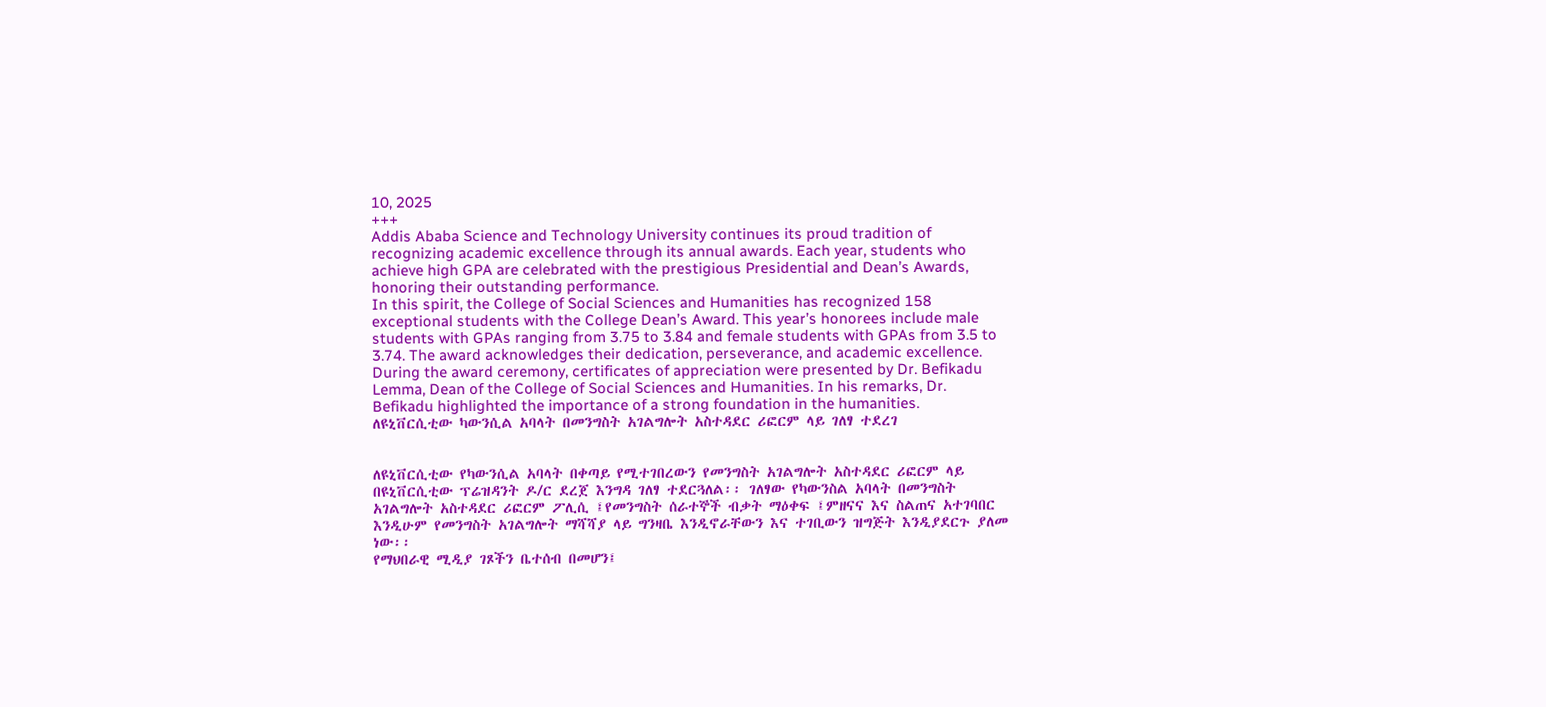10, 2025
+++
Addis Ababa Science and Technology University continues its proud tradition of recognizing academic excellence through its annual awards. Each year, students who achieve high GPA are celebrated with the prestigious Presidential and Dean’s Awards, honoring their outstanding performance.
In this spirit, the College of Social Sciences and Humanities has recognized 158 exceptional students with the College Dean’s Award. This year’s honorees include male students with GPAs ranging from 3.75 to 3.84 and female students with GPAs from 3.5 to 3.74. The award acknowledges their dedication, perseverance, and academic excellence.
During the award ceremony, certificates of appreciation were presented by Dr. Befikadu Lemma, Dean of the College of Social Sciences and Humanities. In his remarks, Dr. Befikadu highlighted the importance of a strong foundation in the humanities.
ለዩኒቨርሲቲው ካውንሲል አባላት በመንግስት አገልግሎት አስተዳደር ሪፎርም ላይ ገለፃ ተደረገ


ለዩኒቨርሲቲው የካውንሲል አባላት በቀጣይ የሚተገበረውን የመንግስት አገልግሎት አስተዳደር ሪፎርም ላይ በዩኒቨርሲቲው ፕሬዝዳንት ዶ/ር ደረጀ እንግዳ ገለፃ ተደርጓለል፡፡ ገለፃው የካውንስል አባላት በመንግስት አገልግሎት አስተዳደር ሪፎርም ፖሊሲ ፤የመንግስት ሰራተኞች ብቃት ማዕቀፍ ፤ምዘናና እና ስልጠና አተገባበር እንዲሁም የመንግስት አገልግሎት ማሻሻያ ላይ ግንዛቤ እንዲኖራቸውን እና ተገቢውን ዝግጅት እንዲያደርጉ ያለመ ነው፡፡
የማህበራዊ ሚዲያ ገጾችን ቤተሰብ በመሆን፤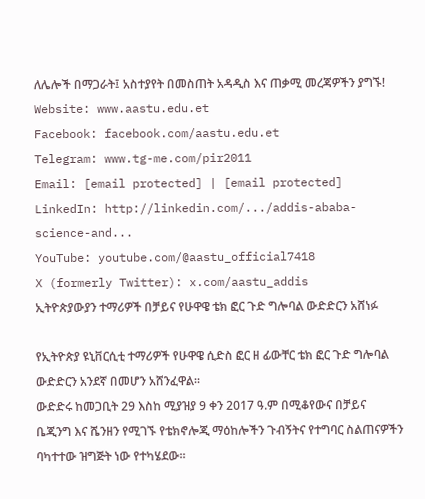ለሌሎች በማጋራት፤ አስተያየት በመስጠት አዳዲስ እና ጠቃሚ መረጃዎችን ያግኙ!
Website: www.aastu.edu.et
Facebook: facebook.com/aastu.edu.et
Telegram: www.tg-me.com/pir2011
Email: [email protected] | [email protected]
LinkedIn: http://linkedin.com/.../addis-ababa-science-and...
YouTube: youtube.com/@aastu_official7418
X (formerly Twitter): x.com/aastu_addis
ኢትዮጵያውያን ተማሪዎች በቻይና የሁዋዌ ቴክ ፎር ጉድ ግሎባል ውድድርን አሸነፉ

የኢትዮጵያ ዩኒቨርሲቲ ተማሪዎች የሁዋዌ ሲድስ ፎር ዘ ፊውቸር ቴክ ፎር ጉድ ግሎባል ውድድርን አንደኛ በመሆን አሸንፈዋል።
ውድድሩ ከመጋቢት 29 እስከ ሚያዝያ 9 ቀን 2017 ዓ.ም በሚቆየውና በቻይና ቤጂንግ እና ሼንዘን የሚገኙ የቴክኖሎጂ ማዕከሎችን ጉብኝትና የተግባር ስልጠናዎችን ባካተተው ዝግጅት ነው የተካሄደው፡፡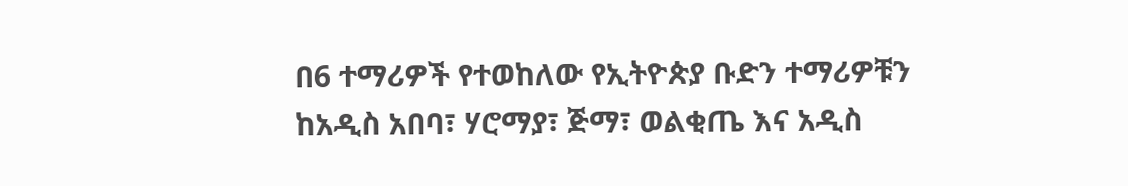በ6 ተማሪዎች የተወከለው የኢትዮጵያ ቡድን ተማሪዎቹን ከአዲስ አበባ፣ ሃሮማያ፣ ጅማ፣ ወልቂጤ እና አዲስ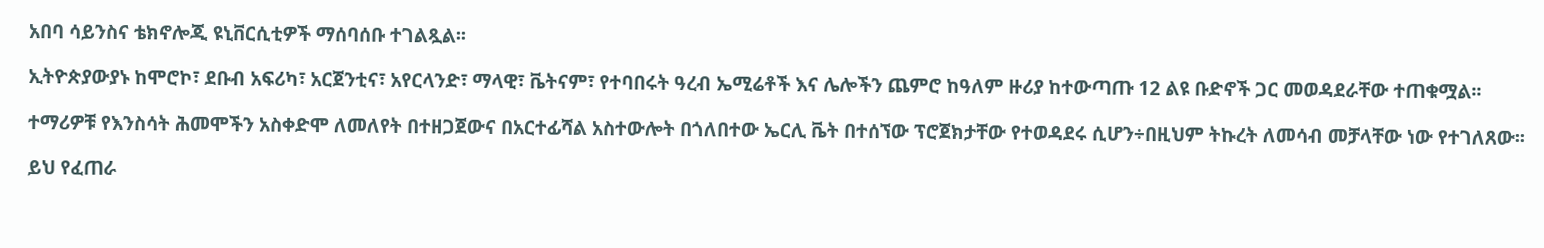አበባ ሳይንስና ቴክኖሎጂ ዩኒቨርሲቲዎች ማሰባሰቡ ተገልጿል፡፡

ኢትዮጵያውያኑ ከሞሮኮ፣ ደቡብ አፍሪካ፣ አርጀንቲና፣ አየርላንድ፣ ማላዊ፣ ቬትናም፣ የተባበሩት ዓረብ ኤሚሬቶች እና ሌሎችን ጨምሮ ከዓለም ዙሪያ ከተውጣጡ 12 ልዩ ቡድኖች ጋር መወዳደራቸው ተጠቁሟል፡፡

ተማሪዎቹ የእንስሳት ሕመሞችን አስቀድሞ ለመለየት በተዘጋጀውና በአርተፊሻል አስተውሎት በጎለበተው ኤርሊ ቬት በተሰኘው ፕሮጀክታቸው የተወዳደሩ ሲሆን÷በዚህም ትኩረት ለመሳብ መቻላቸው ነው የተገለጸው፡፡

ይህ የፈጠራ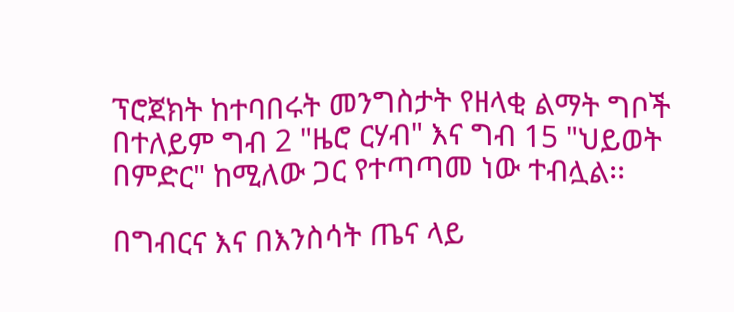ፕሮጀክት ከተባበሩት መንግስታት የዘላቂ ልማት ግቦች በተለይም ግብ 2 "ዜሮ ርሃብ" እና ግብ 15 "ህይወት በምድር" ከሚለው ጋር የተጣጣመ ነው ተብሏል፡፡

በግብርና እና በእንስሳት ጤና ላይ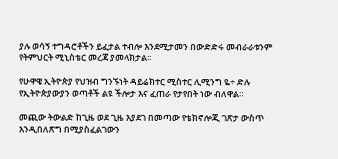ያሉ ወሳኝ ተግዳሮቶችን ይፈታል ተብሎ እንደሚታመን በውድድሩ መብራራቱንም የትምህርት ሚኒስቴር መረጃ ያመላክታል፡፡

የሁዋዌ ኢትዮጵያ የህዝብ ግንኙነት ዳይሬክተር ሚስተር ሊሚንግ ዬ÷ ድሉ የኢትዮጵያውያን ወጣቶች ልዩ ችሎታ እና ፈጠራ የታየበት ነው ብለዋል።

መጪው ትውልድ ከጊዜ ወደ ጊዜ እያደገ በመጣው የቴክኖሎጂ ገጽታ ውስጥ እንዲበለጽግ በሚያስፈልገውን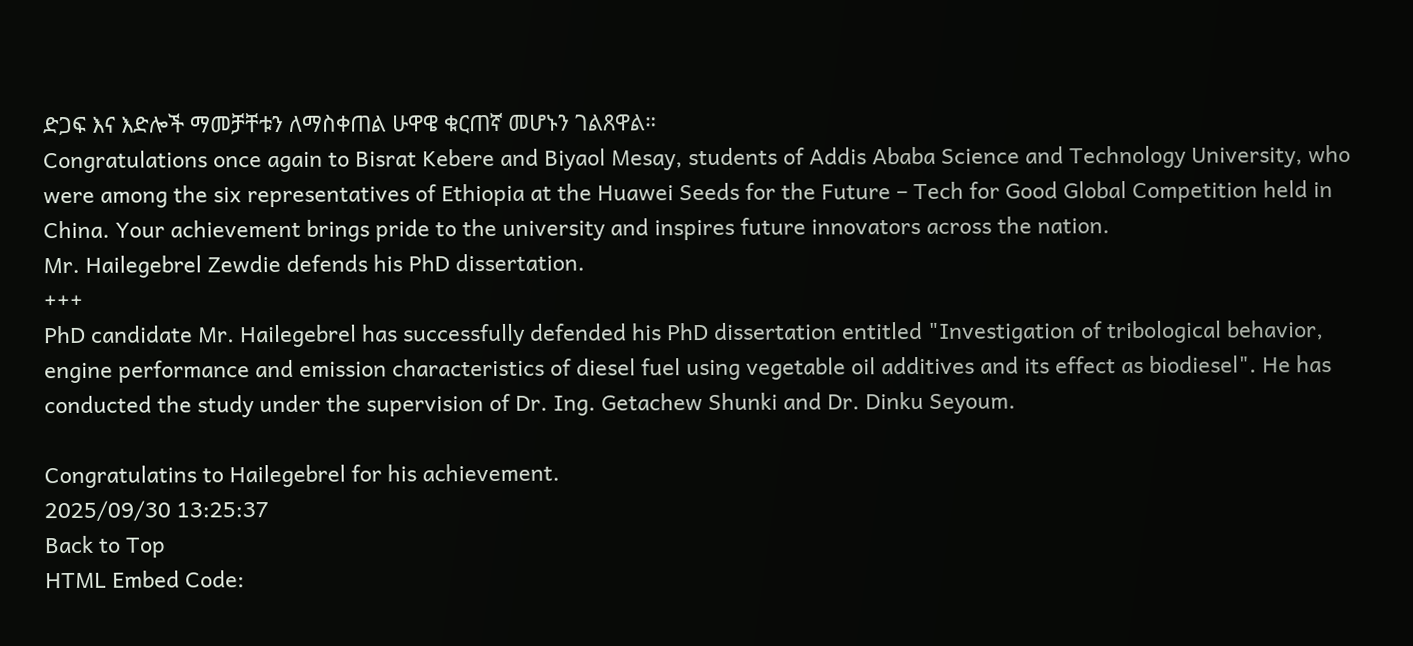ድጋፍ እና እድሎች ማመቻቸቱን ለማስቀጠል ሁዋዌ ቁርጠኛ መሆኑን ገልጸዋል።
Congratulations once again to Bisrat Kebere and Biyaol Mesay, students of Addis Ababa Science and Technology University, who were among the six representatives of Ethiopia at the Huawei Seeds for the Future – Tech for Good Global Competition held in China. Your achievement brings pride to the university and inspires future innovators across the nation.
Mr. Hailegebrel Zewdie defends his PhD dissertation.
+++
PhD candidate Mr. Hailegebrel has successfully defended his PhD dissertation entitled "Investigation of tribological behavior, engine performance and emission characteristics of diesel fuel using vegetable oil additives and its effect as biodiesel". He has conducted the study under the supervision of Dr. Ing. Getachew Shunki and Dr. Dinku Seyoum.

Congratulatins to Hailegebrel for his achievement.
2025/09/30 13:25:37
Back to Top
HTML Embed Code: